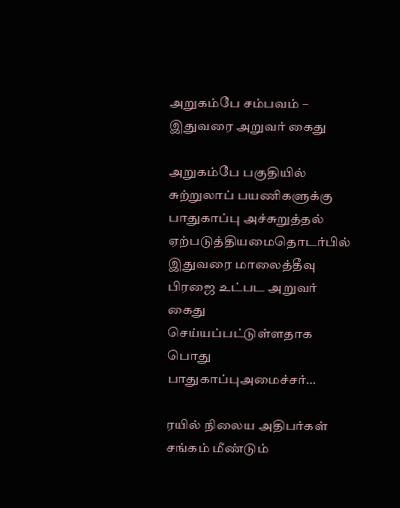அறுகம்பே சம்பவம் – இதுவரை அறுவர் கைது

அறுகம்பே பகுதியில் சுற்றுலாப் பயணிகளுக்கு பாதுகாப்பு அச்சுறுத்தல் ஏற்படுத்தியமைதொடர்பில் இதுவரை மாலைத்தீவு பிரஜை உட்பட அறுவர் கைது செய்யப்பட்டுள்ளதாக பொது பாதுகாப்புஅமைச்சர்…

ரயில் நிலைய அதிபர்கள் சங்கம் மீண்டும்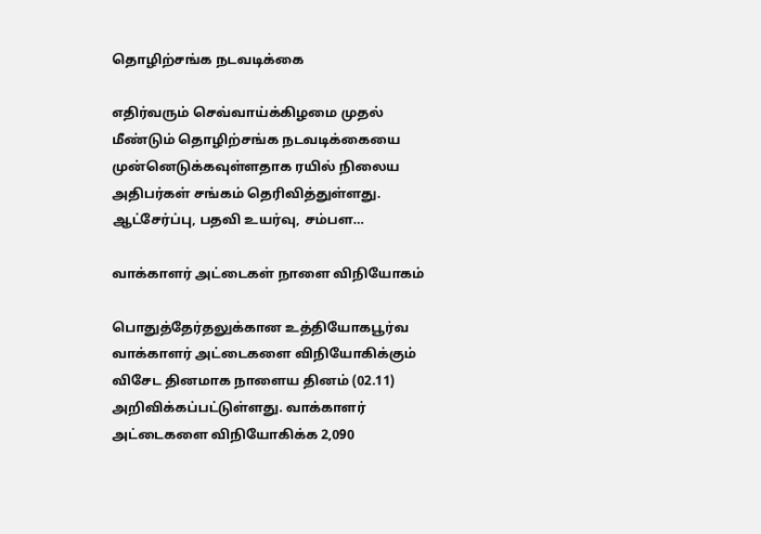தொழிற்சங்க நடவடிக்கை

எதிர்வரும் செவ்வாய்க்கிழமை முதல் மீண்டும் தொழிற்சங்க நடவடிக்கையை முன்னெடுக்கவுள்ளதாக ரயில் நிலைய அதிபர்கள் சங்கம் தெரிவித்துள்ளது. ஆட்சேர்ப்பு, பதவி உயர்வு, சம்பள…

வாக்காளர் அட்டைகள் நாளை விநியோகம்

பொதுத்தேர்தலுக்கான உத்தியோகபூர்வ வாக்காளர் அட்டைகளை விநியோகிக்கும் விசேட தினமாக நாளைய தினம் (02.11) அறிவிக்கப்பட்டுள்ளது. வாக்காளர் அட்டைகளை விநியோகிக்க 2,090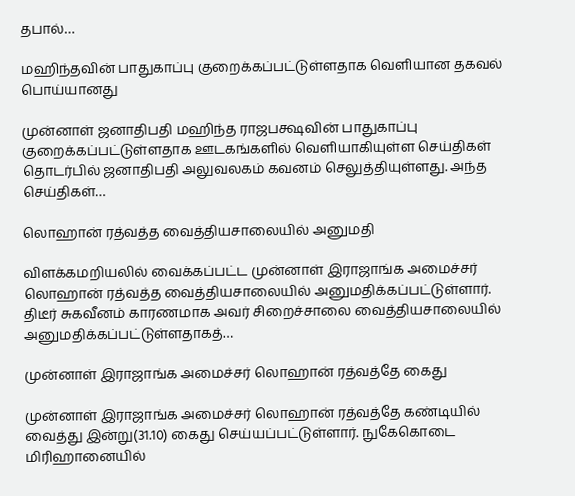தபால்…

மஹிந்தவின் பாதுகாப்பு குறைக்கப்பட்டுள்ளதாக வெளியான தகவல் பொய்யானது

முன்னாள் ஜனாதிபதி மஹிந்த ராஜபக்ஷவின் பாதுகாப்பு குறைக்கப்பட்டுள்ளதாக ஊடகங்களில் வெளியாகியுள்ள செய்திகள் தொடர்பில் ஜனாதிபதி அலுவலகம் கவனம் செலுத்தியுள்ளது. அந்த செய்திகள்…

லொஹான் ரத்வத்த வைத்தியசாலையில் அனுமதி

விளக்கமறியலில் வைக்கப்பட்ட முன்னாள் இராஜாங்க அமைச்சர் லொஹான் ரத்வத்த வைத்தியசாலையில் அனுமதிக்கப்பட்டுள்ளார். திடீர் சுகவீனம் காரணமாக அவர் சிறைச்சாலை வைத்தியசாலையில் அனுமதிக்கப்பட்டுள்ளதாகத்…

முன்னாள் இராஜாங்க அமைச்சர் லொஹான் ரத்வத்தே கைது

முன்னாள் இராஜாங்க அமைச்சர் லொஹான் ரத்வத்தே கண்டியில் வைத்து இன்று(31.10) கைது செய்யப்பட்டுள்ளார். நுகேகொடை மிரிஹானையில்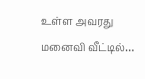உள்ள அவரது மனைவி வீட்டில்…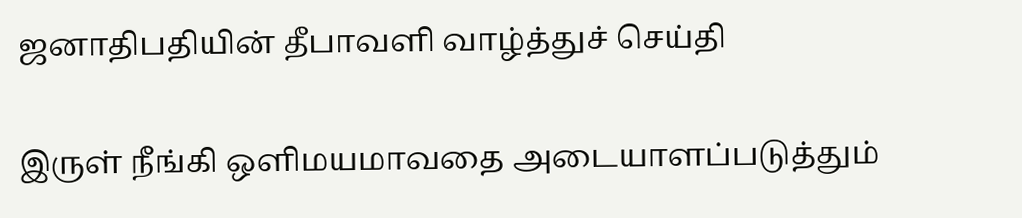ஜனாதிபதியின் தீபாவளி வாழ்த்துச் செய்தி

இருள் நீங்கி ஒளிமயமாவதை அடையாளப்படுத்தும்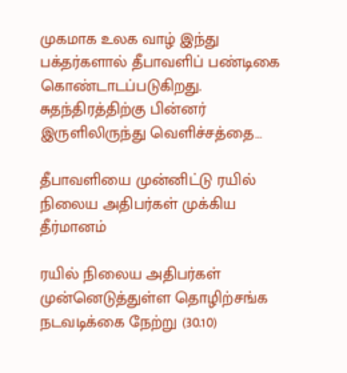முகமாக உலக வாழ் இந்து பக்தர்களால் தீபாவளிப் பண்டிகை கொண்டாடப்படுகிறது. சுதந்திரத்திற்கு பின்னர் இருளிலிருந்து வெளிச்சத்தை…

தீபாவளியை முன்னிட்டு ரயில் நிலைய அதிபர்கள் முக்கிய தீர்மானம்

ரயில் நிலைய அதிபர்கள் முன்னெடுத்துள்ள தொழிற்சங்க நடவடிக்கை நேற்று (30.10)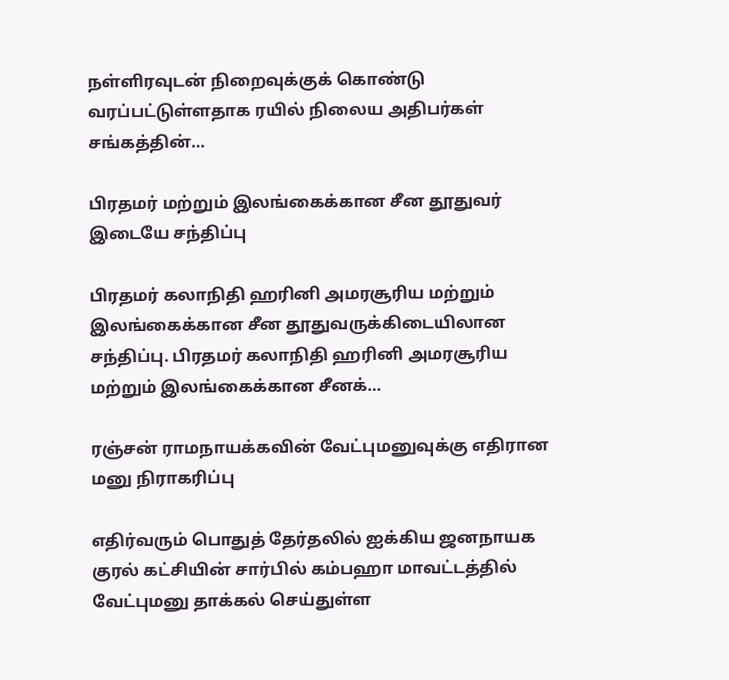நள்ளிரவுடன் நிறைவுக்குக் கொண்டு வரப்பட்டுள்ளதாக ரயில் நிலைய அதிபர்கள் சங்கத்தின்…

பிரதமர் மற்றும் இலங்கைக்கான சீன தூதுவர் இடையே சந்திப்பு

பிரதமர் கலாநிதி ஹரினி அமரசூரிய மற்றும் இலங்கைக்கான சீன தூதுவருக்கிடையிலான சந்திப்பு. பிரதமர் கலாநிதி ஹரினி அமரசூரிய மற்றும் இலங்கைக்கான சீனக்…

ரஞ்சன் ராமநாயக்கவின் வேட்புமனுவுக்கு எதிரான மனு நிராகரிப்பு

எதிர்வரும் பொதுத் தேர்தலில் ஐக்கிய ஜனநாயக குரல் கட்சியின் சார்பில் கம்பஹா மாவட்டத்தில் வேட்புமனு தாக்கல் செய்துள்ள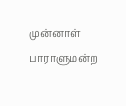முன்னாள் பாராளுமன்ற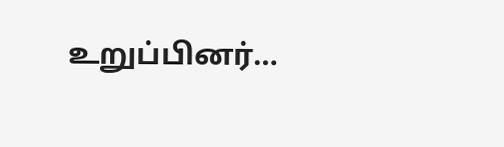உறுப்பினர்…